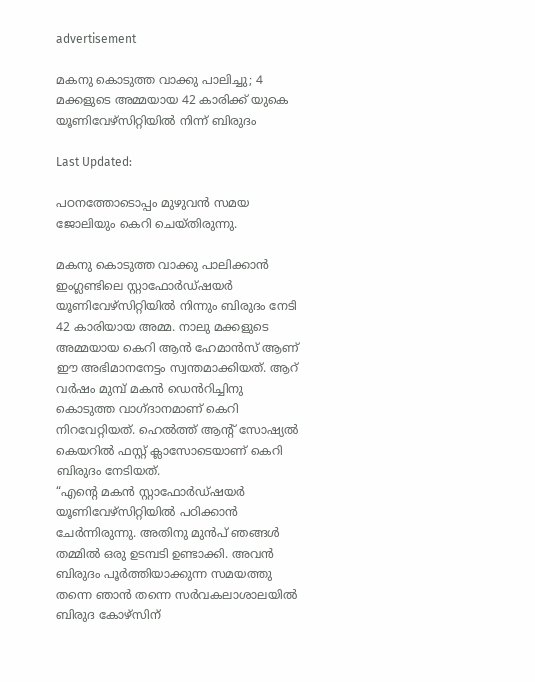advertisement

മകനു കൊടുത്ത വാക്കു പാലിച്ചു; 4 മക്കളുടെ അമ്മയായ 42 കാരിക്ക് യുകെ യൂണിവേഴ്സിറ്റിയിൽ നിന്ന് ബിരുദം

Last Updated:

പഠനത്തോടൊപ്പം മുഴുവൻ സമയ ജോലിയും കെറി ചെയ്തിരുന്നു.

മകനു കൊടുത്ത വാക്കു പാലിക്കാൻ ഇംഗ്ലണ്ടിലെ സ്റ്റാഫോർഡ്ഷയർ യൂണിവേഴ്സിറ്റിയിൽ നിന്നും ബിരുദം നേടി 42 കാരിയായ അമ്മ. നാലു മക്കളുടെ അമ്മയായ കെറി ആൻ ഹേമാൻസ് ആണ് ഈ അഭിമാനനേട്ടം സ്വന്തമാക്കിയത്. ആറ് വർഷം മുമ്പ് മകൻ ഡെൻറിച്ചിനു കൊടുത്ത വാഗ്ദാനമാണ് കെറി നിറവേറ്റിയത്. ഹെൽത്ത് ആന്റ് സോഷ്യൽ കെയറിൽ ഫസ്റ്റ് ക്ലാസോടെയാണ് കെറി ബിരുദം നേടിയത്.
“എന്റെ മകൻ സ്റ്റാഫോർഡ്ഷയർ യൂണിവേഴ്സിറ്റിയിൽ പഠിക്കാൻ ചേർന്നിരുന്നു. അതിനു മുൻപ് ഞങ്ങൾ തമ്മിൽ ഒരു ഉടമ്പടി ഉണ്ടാക്കി. അവൻ ബിരുദം പൂർത്തിയാക്കുന്ന സമയത്തു തന്നെ ഞാൻ തന്നെ സർവകലാശാലയിൽ ബിരുദ കോഴ്സിന്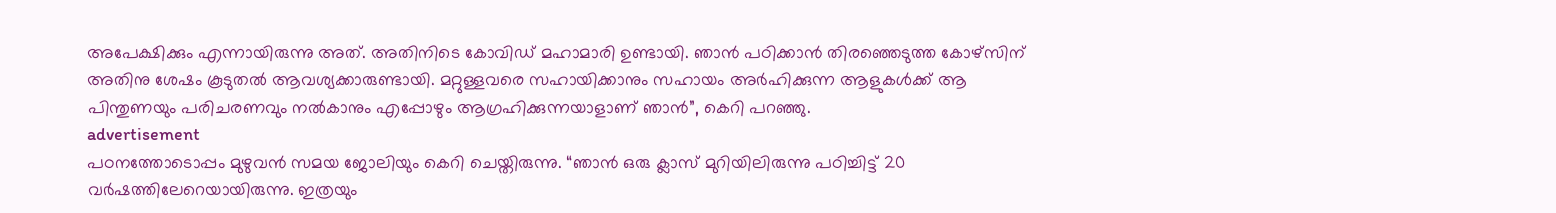അപേക്ഷിക്കും എന്നായിരുന്നു അത്. അതിനിടെ കോവിഡ് മഹാമാരി ഉണ്ടായി. ഞാൻ പഠിക്കാൻ തിരഞ്ഞെടുത്ത കോഴ്സിന് അതിനു ശേഷം കൂടുതൽ ആവശ്യക്കാരുണ്ടായി. മറ്റുള്ളവരെ സഹായിക്കാനും സഹായം അർഹിക്കുന്ന ആളുകൾക്ക് ആ പിന്തുണയും പരിചരണവും നൽകാനും എപ്പോഴും ആഗ്രഹിക്കുന്നയാളാണ് ഞാൻ”, കെറി പറഞ്ഞു.
advertisement
പഠനത്തോടൊപ്പം മുഴുവൻ സമയ ജോലിയും കെറി ചെയ്തിരുന്നു. “ഞാൻ ഒരു ക്ലാസ് മുറിയിലിരുന്നു പഠിച്ചിട്ട് 20 വർഷത്തിലേറെയായിരുന്നു. ഇത്രയും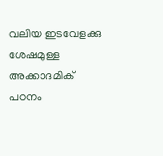വലിയ ഇടവേളക്കു ശേഷമുള്ള അക്കാദമിക് പഠനം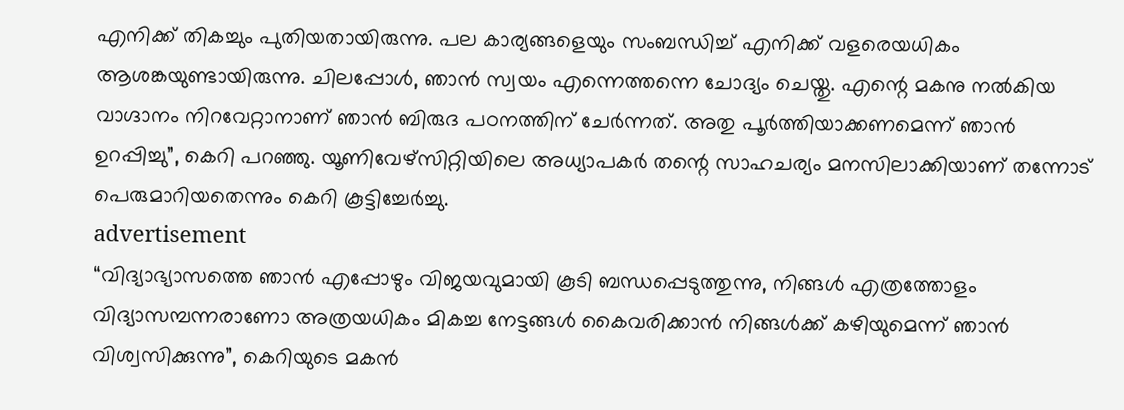എനിക്ക് തികച്ചും പുതിയതായിരുന്നു. പല കാര്യങ്ങളെയും സംബന്ധിച്ച് എനിക്ക് വളരെയധികം ആശങ്കയുണ്ടായിരുന്നു. ചിലപ്പോൾ, ഞാൻ സ്വയം എന്നെത്തന്നെ ചോദ്യം ചെയ്തു. എന്റെ മകനു നൽകിയ വാഗ്ദാനം നിറവേറ്റാനാണ് ഞാൻ ബിരുദ പഠനത്തിന് ചേർന്നത്. അതു പൂർത്തിയാക്കണമെന്ന് ഞാൻ ഉറപ്പിച്ചു”, കെറി പറഞ്ഞു. യൂണിവേഴ്സിറ്റിയിലെ അധ്യാപകർ തന്റെ സാഹചര്യം മനസിലാക്കിയാണ് തന്നോട് പെരുമാറിയതെന്നും കെറി കൂട്ടിച്ചേർച്ചു.
advertisement
“വിദ്യാഭ്യാസത്തെ ഞാൻ എപ്പോഴും വിജയവുമായി കൂടി ബന്ധപ്പെടുത്തുന്നു, നിങ്ങൾ എത്രത്തോളം വിദ്യാസമ്പന്നരാണോ അത്രയധികം മികച്ച നേട്ടങ്ങൾ കൈവരിക്കാൻ നിങ്ങൾക്ക് കഴിയുമെന്ന് ഞാൻ വിശ്വസിക്കുന്നു”, കെറിയുടെ മകൻ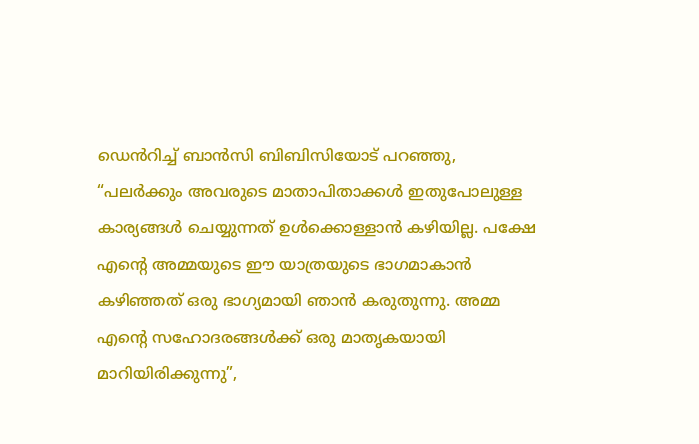ഡെൻറിച്ച് ബാൻസി ബിബിസിയോട് പറഞ്ഞു,
“പലർക്കും അവരുടെ മാതാപിതാക്കൾ ഇതുപോലുള്ള കാര്യങ്ങൾ ചെയ്യുന്നത് ഉൾക്കൊള്ളാൻ കഴിയില്ല. പക്ഷേ എന്റെ അമ്മയുടെ ഈ യാത്രയുടെ ഭാഗമാകാൻ കഴിഞ്ഞത് ഒരു ഭാഗ്യമായി ഞാൻ കരുതുന്നു. അമ്മ എന്റെ സഹോദരങ്ങൾക്ക് ഒരു മാതൃകയായി മാറിയിരിക്കുന്നു”,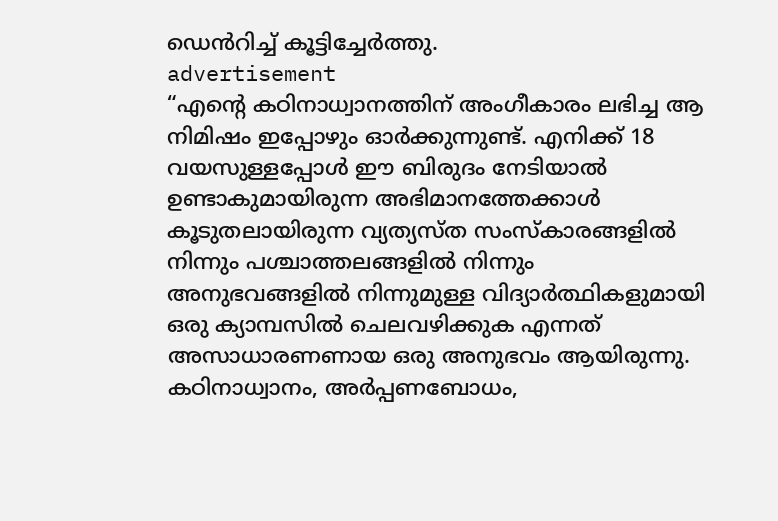ഡെൻറിച്ച് കൂട്ടിച്ചേർത്തു.
advertisement
“എന്റെ കഠിനാധ്വാനത്തിന് അംഗീകാരം ലഭിച്ച ആ നിമിഷം ഇപ്പോഴും ഓർക്കുന്നുണ്ട്. എനിക്ക് 18 വയസുള്ളപ്പോൾ ഈ ബിരുദം നേടിയാൽ ഉണ്ടാകുമായിരുന്ന അഭിമാനത്തേക്കാൾ കൂടുതലായിരുന്ന വ്യത്യസ്‌ത സംസ്‌കാരങ്ങളിൽ നിന്നും പശ്ചാത്തലങ്ങളിൽ നിന്നും അനുഭവങ്ങളിൽ നിന്നുമുള്ള വിദ്യാർത്ഥികളുമായി ഒരു ക്യാമ്പസിൽ ചെലവഴിക്കുക എന്നത് അസാധാരണണായ ഒരു അനുഭവം ആയിരുന്നു. കഠിനാധ്വാനം, അർപ്പണബോധം,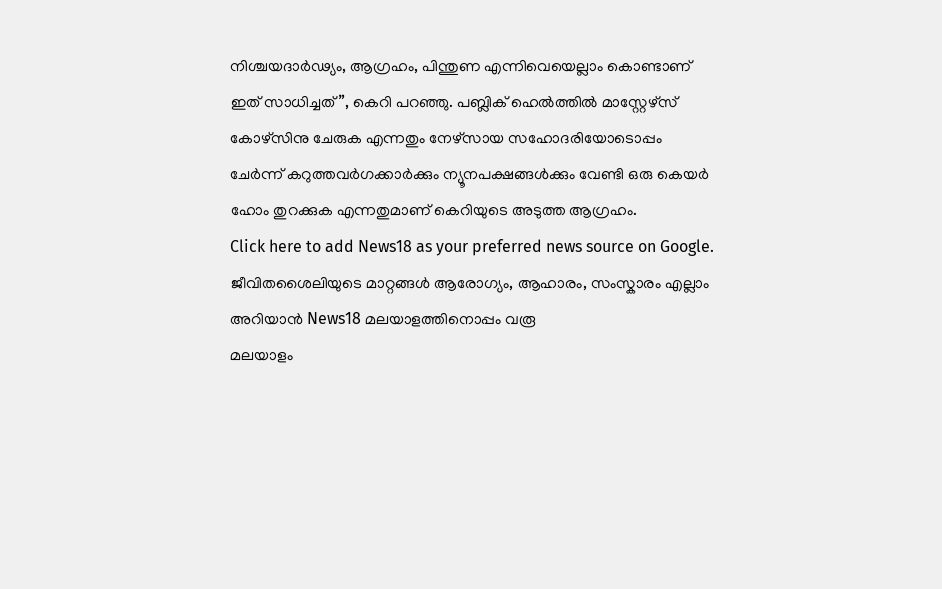നിശ്ചയദാർഢ്യം, ആഗ്രഹം, പിന്തുണ എന്നിവെയെല്ലാം കൊണ്ടാണ് ഇത് സാധിച്ചത്”, കെറി പറഞ്ഞു. പബ്ലിക് ഹെൽത്തിൽ മാസ്റ്റേഴ്സ് കോഴ്സിനു ചേരുക എന്നതും നേഴ്‌സായ സഹോദരിയോടൊപ്പം ചേർന്ന് കറുത്തവർഗക്കാർക്കും ന്യൂനപക്ഷങ്ങൾക്കും വേണ്ടി ഒരു കെയർ ഹോം തുറക്കുക എന്നതുമാണ് കെറിയുടെ അടുത്ത ആഗ്രഹം.
Click here to add News18 as your preferred news source on Google.
ജീവിതശൈലിയുടെ മാറ്റങ്ങൾ ആരോഗ്യം, ആഹാരം, സംസ്കാരം എല്ലാം അറിയാൻ News18 മലയാളത്തിനൊപ്പം വരൂ
മലയാളം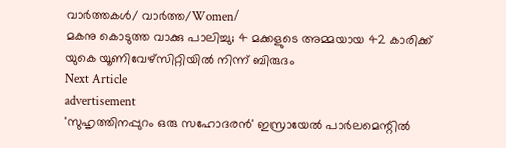വാർത്തകൾ/ വാർത്ത/Women/
മകനു കൊടുത്ത വാക്കു പാലിച്ചു; 4 മക്കളുടെ അമ്മയായ 42 കാരിക്ക് യുകെ യൂണിവേഴ്സിറ്റിയിൽ നിന്ന് ബിരുദം
Next Article
advertisement
'സുഹൃത്തിനപ്പുറം ഒരു സഹോദരൻ' ഇസ്രായേൽ പാർലമെന്റിൽ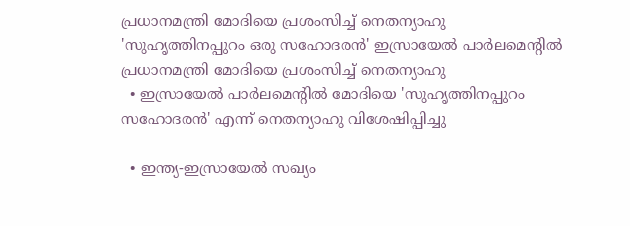പ്രധാനമന്ത്രി മോദിയെ പ്രശംസിച്ച് നെതന്യാഹു
'സുഹൃത്തിനപ്പുറം ഒരു സഹോദരൻ' ഇസ്രായേൽ പാർലമെന്റിൽ പ്രധാനമന്ത്രി മോദിയെ പ്രശംസിച്ച് നെതന്യാഹു
  • ഇസ്രായേൽ പാർലമെന്റിൽ മോദിയെ 'സുഹൃത്തിനപ്പുറം സഹോദരൻ' എന്ന് നെതന്യാഹു വിശേഷിപ്പിച്ചു

  • ഇന്ത്യ-ഇസ്രായേൽ സഖ്യം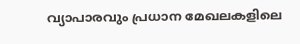വ്യാപാരവും പ്രധാന മേഖലകളിലെ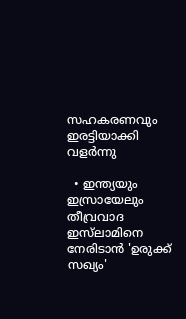സഹകരണവും ഇരട്ടിയാക്കി വളർന്നു

  • ഇന്ത്യയും ഇസ്രായേലും തീവ്രവാദ ഇസ്‌ലാമിനെ നേരിടാൻ 'ഉരുക്ക് സഖ്യം'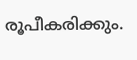രൂപീകരിക്കും.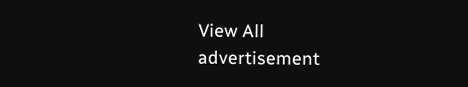View All
advertisement